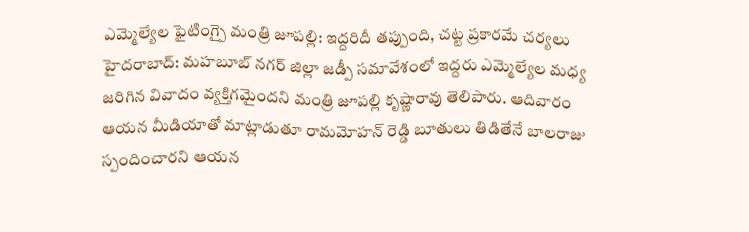ఎమ్మెల్యేల ఫైటింగ్పై మంత్రి జూపల్లి: ఇద్దరిదీ తప్పుంది, చట్ట ప్రకారమే చర్యలు
హైదరాబాద్: మహబూబ్ నగర్ జిల్లా జడ్పీ సమావేశంలో ఇద్దరు ఎమ్మెల్యేల మధ్య జరిగిన వివాదం వ్యక్తిగమైందని మంత్రి జూపల్లి కృష్ణారావు తెలిపారు. ఆదివారం ఆయన మీడియాతో మాట్లాడుతూ రామమోహన్ రెడ్డి బూతులు తిడితేనే బాలరాజు స్పందించారని ఆయన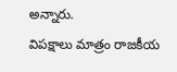అన్నారు.
విపక్షాలు మాత్రం రాజకీయ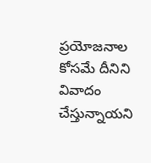ప్రయోజనాల కోసమే దీనిని వివాదం చేస్తున్నాయని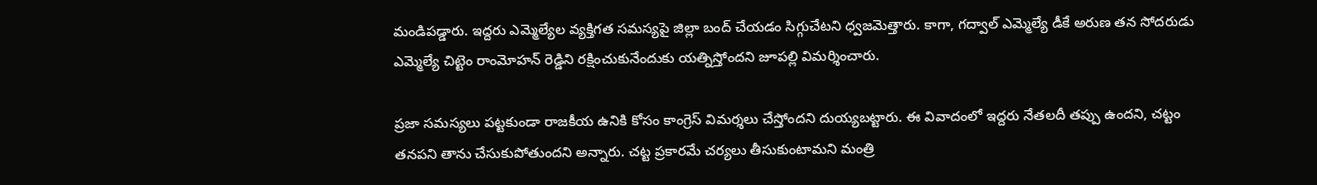మండిపడ్డారు. ఇద్దరు ఎమ్మెల్యేల వ్యక్తిగత సమస్యపై జిల్లా బంద్ చేయడం సిగ్గుచేటని ధ్వజమెత్తారు. కాగా, గద్వాల్ ఎమ్మెల్యే డీకే అరుణ తన సోదరుడు ఎమ్మెల్యే చిట్టెం రాంమోహన్ రెడ్డిని రక్షించుకునేందుకు యత్నిస్తోందని జూపల్లి విమర్శించారు.

ప్రజా సమస్యలు పట్టకుండా రాజకీయ ఉనికి కోసం కాంగ్రెస్ విమర్శలు చేస్తోందని దుయ్యబట్టారు. ఈ వివాదంలో ఇద్దరు నేతలదీ తప్పు ఉందని, చట్టం తనపని తాను చేసుకుపోతుందని అన్నారు. చట్ట ప్రకారమే చర్యలు తీసుకుంటామని మంత్రి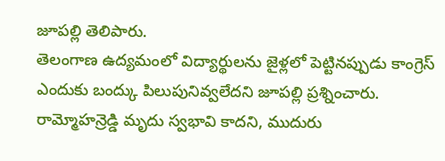జూపల్లి తెలిపారు.
తెలంగాణ ఉద్యమంలో విద్యార్థులను జైళ్లలో పెట్టినప్పుడు కాంగ్రెస్ ఎందుకు బంద్కు పిలుపునివ్వలేదని జూపల్లి ప్రశ్నించారు. రామ్మోహన్రెడ్డి మృదు స్వభావి కాదని, ముదురు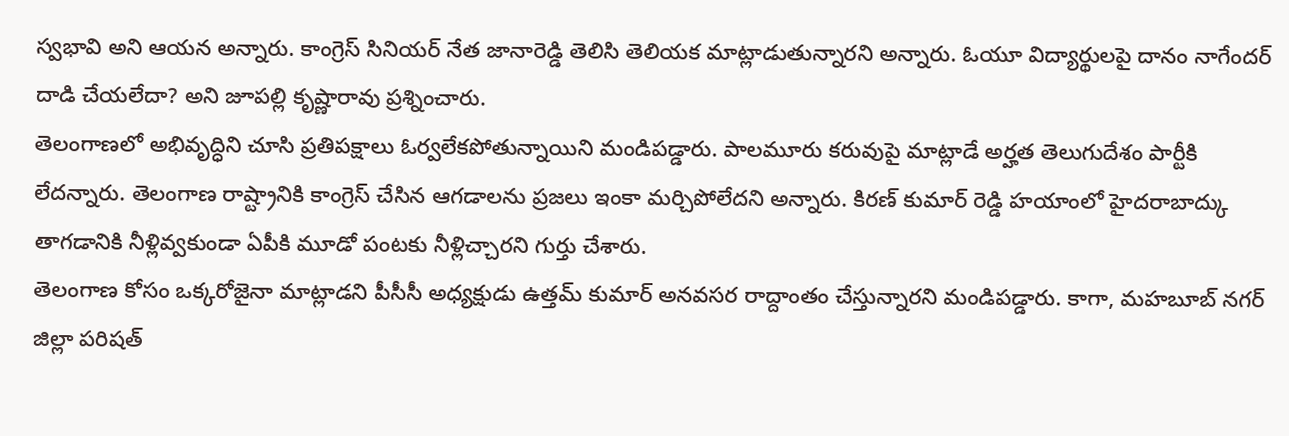స్వభావి అని ఆయన అన్నారు. కాంగ్రెస్ సినియర్ నేత జానారెడ్డి తెలిసి తెలియక మాట్లాడుతున్నారని అన్నారు. ఓయూ విద్యార్థులపై దానం నాగేందర్ దాడి చేయలేదా? అని జూపల్లి కృష్ణారావు ప్రశ్నించారు.
తెలంగాణలో అభివృద్ధిని చూసి ప్రతిపక్షాలు ఓర్వలేకపోతున్నాయిని మండిపడ్డారు. పాలమూరు కరువుపై మాట్లాడే అర్హత తెలుగుదేశం పార్టీకి లేదన్నారు. తెలంగాణ రాష్ట్రానికి కాంగ్రెస్ చేసిన ఆగడాలను ప్రజలు ఇంకా మర్చిపోలేదని అన్నారు. కిరణ్ కుమార్ రెడ్డి హయాంలో హైదరాబాద్కు తాగడానికి నీళ్లివ్వకుండా ఏపీకి మూడో పంటకు నీళ్లిచ్చారని గుర్తు చేశారు.
తెలంగాణ కోసం ఒక్కరోజైనా మాట్లాడని పీసీసీ అధ్యక్షుడు ఉత్తమ్ కుమార్ అనవసర రాద్దాంతం చేస్తున్నారని మండిపడ్డారు. కాగా, మహబూబ్ నగర్ జిల్లా పరిషత్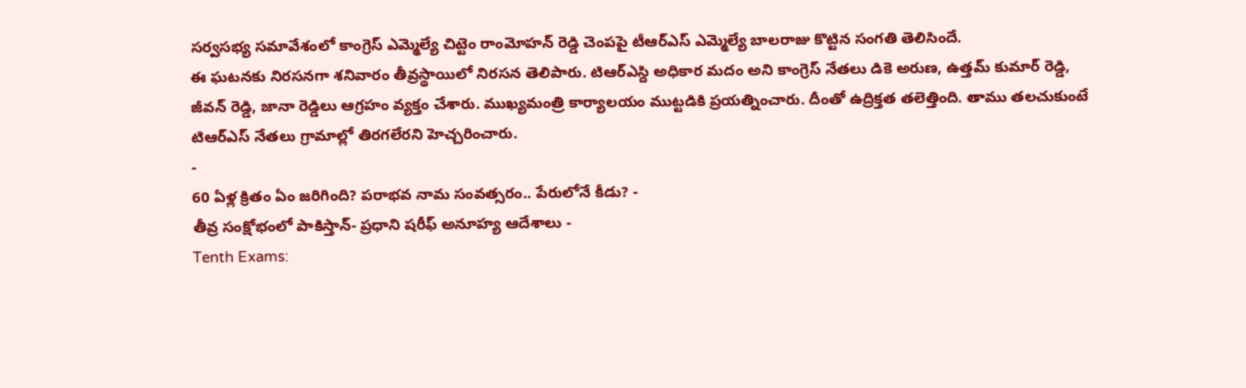సర్వసభ్య సమావేశంలో కాంగ్రెస్ ఎమ్మెల్యే చిట్టెం రాంమోహన్ రెడ్డి చెంపపై టీఆర్ఎస్ ఎమ్మెల్యే బాలరాజు కొట్టిన సంగతి తెలిసిందే.
ఈ ఘటనకు నిరసనగా శనివారం తీవ్రస్థాయిలో నిరసన తెలిపారు. టిఆర్ఎస్ది అధికార మదం అని కాంగ్రెస్ నేతలు డికె అరుణ, ఉత్తమ్ కుమార్ రెడ్డి, జీవన్ రెడ్డి, జానా రెడ్డిలు ఆగ్రహం వ్యక్తం చేశారు. ముఖ్యమంత్రి కార్యాలయం ముట్టడికి ప్రయత్నించారు. దీంతో ఉద్రిక్తత తలెత్తింది. తాము తలచుకుంటే టిఆర్ఎస్ నేతలు గ్రామాల్లో తిరగలేరని హెచ్చరించారు.
-
60 ఏళ్ల క్రితం ఏం జరిగింది? పరాభవ నామ సంవత్సరం.. పేరులోనే కీడు? -
తీవ్ర సంక్షోభంలో పాకిస్తాన్- ప్రధాని షరీఫ్ అనూహ్య ఆదేశాలు -
Tenth Exams: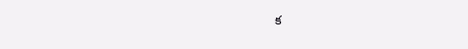క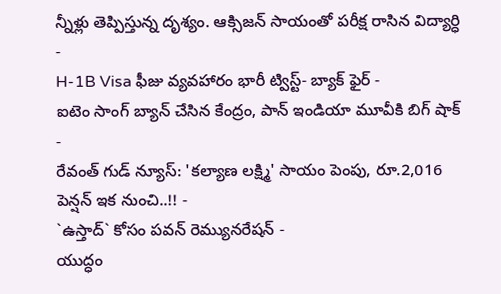న్నీళ్లు తెప్పిస్తున్న దృశ్యం. ఆక్సిజన్ సాయంతో పరీక్ష రాసిన విద్యార్ధి -
H-1B Visa ఫీజు వ్యవహారం భారీ ట్విస్ట్- బ్యాక్ ఫైర్ -
ఐటెం సాంగ్ బ్యాన్ చేసిన కేంద్రం, పాన్ ఇండియా మూవీకి బిగ్ షాక్ -
రేవంత్ గుడ్ న్యూస్: 'కల్యాణ లక్ష్మి' సాయం పెంపు, రూ.2,016 పెన్షన్ ఇక నుంచి..!! -
`ఉస్తాద్` కోసం పవన్ రెమ్యునరేషన్ -
యుద్ధం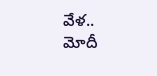వేళ.. మోదీ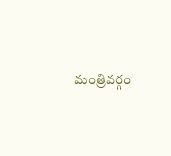మంత్రివర్గం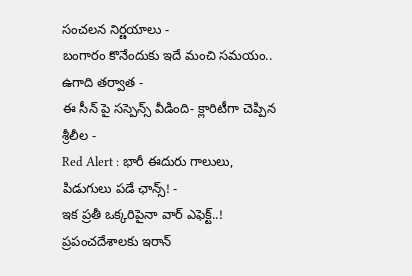సంచలన నిర్ణయాలు -
బంగారం కొనేందుకు ఇదే మంచి సమయం.. ఉగాది తర్వాత -
ఈ సీన్ పై సస్పెన్స్ వీడింది- క్లారిటీగా చెప్పిన శ్రీలీల -
Red Alert : భారీ ఈదురు గాలులు, పిడుగులు పడే ఛాన్స్! -
ఇక ప్రతీ ఒక్కరిపైనా వార్ ఎఫెక్ట్..! ప్రపంచదేశాలకు ఇరాన్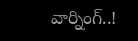వార్నింగ్..!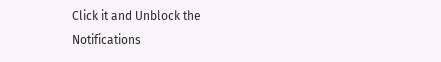Click it and Unblock the Notifications